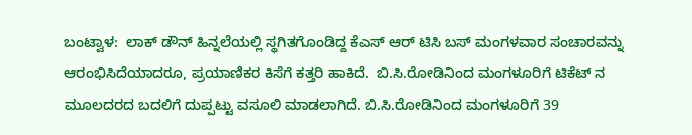ಬಂಟ್ವಾಳ:  ಲಾಕ್ ಡೌನ್ ಹಿನ್ನಲೆಯಲ್ಲಿ ಸ್ಥಗಿತಗೊಂಡಿದ್ದ ಕೆಎಸ್ ಆರ್ ಟಿಸಿ ಬಸ್ ಮಂಗಳವಾರ ಸಂಚಾರವನ್ನು ಆರಂಭಿಸಿದೆಯಾದರೂ, ಪ್ರಯಾಣಿಕರ ಕಿಸೆಗೆ ಕತ್ತರಿ ಹಾಕಿದೆ.  ಬಿ.ಸಿ.ರೋಡಿನಿಂದ ಮಂಗಳೂರಿಗೆ ಟಿಕೆಟ್ ನ ಮೂಲದರದ ಬದಲಿಗೆ ದುಪ್ಪಟ್ಟು ವಸೂಲಿ ಮಾಡಲಾಗಿದೆ. ಬಿ.ಸಿ.ರೋಡಿನಿಂದ ಮಂಗಳೂರಿಗೆ 39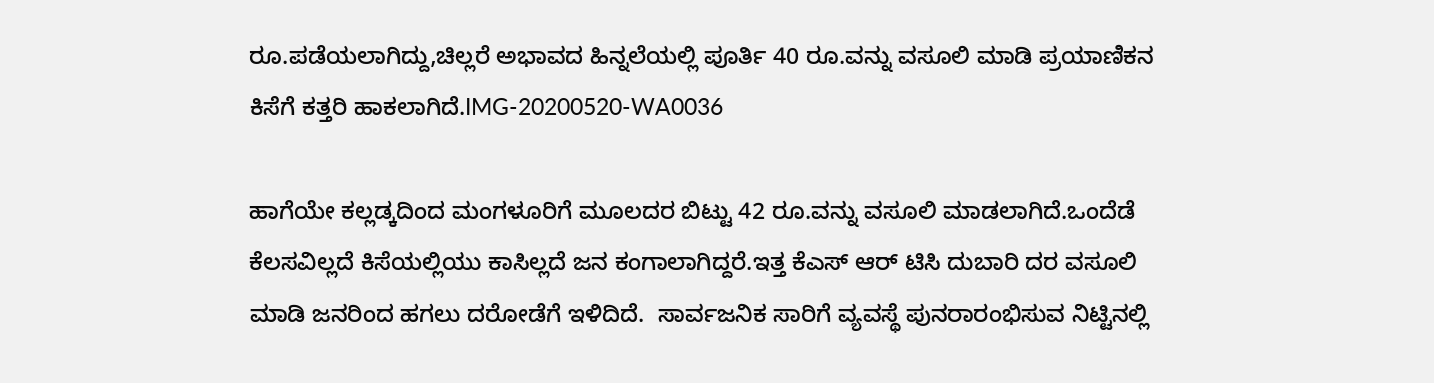ರೂ.ಪಡೆಯಲಾಗಿದ್ದು,ಚಿಲ್ಲರೆ ಅಭಾವದ ಹಿನ್ನಲೆಯಲ್ಲಿ ಪೂರ್ತಿ 40 ರೂ.ವನ್ನು ವಸೂಲಿ ಮಾಡಿ ಪ್ರಯಾಣಿಕನ ಕಿಸೆಗೆ ಕತ್ತರಿ ಹಾಕಲಾಗಿದೆ.IMG-20200520-WA0036

ಹಾಗೆಯೇ ಕಲ್ಲಡ್ಕದಿಂದ ಮಂಗಳೂರಿಗೆ ಮೂಲದರ ಬಿಟ್ಟು 42 ರೂ.ವನ್ನು ವಸೂಲಿ ಮಾಡಲಾಗಿದೆ.ಒಂದೆಡೆ ಕೆಲಸವಿಲ್ಲದೆ ಕಿಸೆಯಲ್ಲಿಯು ಕಾಸಿಲ್ಲದೆ ಜನ ಕಂಗಾಲಾಗಿದ್ದರೆ.ಇತ್ತ ಕೆಎಸ್ ಆರ್ ಟಿಸಿ ದುಬಾರಿ ದರ ವಸೂಲಿ ಮಾಡಿ ಜನರಿಂದ ಹಗಲು ದರೋಡೆಗೆ ಇಳಿದಿದೆ.  ಸಾರ್ವಜನಿಕ ಸಾರಿಗೆ ವ್ಯವಸ್ಥೆ ಪುನರಾರಂಭಿಸುವ ನಿಟ್ಟಿನಲ್ಲಿ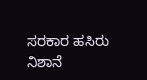ಸರಕಾರ ಹಸಿರು ನಿಶಾನೆ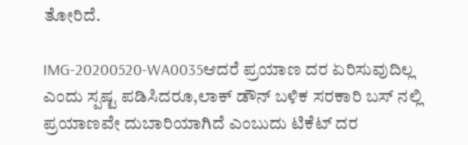ತೋರಿದೆ.

IMG-20200520-WA0035ಆದರೆ ಪ್ರಯಾಣ ದರ ಏರಿಸುವುದಿಲ್ಲ ಎಂದು ಸ್ಪಷ್ಟ ಪಡಿಸಿದರೂ,ಲಾಕ್ ಡೌನ್ ಬಳಿಕ ಸರಕಾರಿ ಬಸ್ ನಲ್ಲಿ ಪ್ರಯಾಣವೇ ದುಬಾರಿಯಾಗಿದೆ ಎಂಬುದು ಟಿಕೆಟ್ ದರ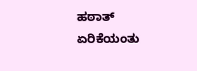ಹಠಾತ್ ಏರಿಕೆಯಂತು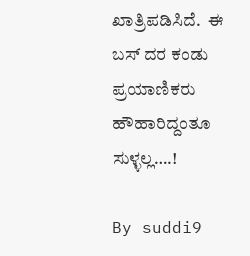ಖಾತ್ರಿಪಡಿಸಿದೆ.  ಈ ಬಸ್ ದರ ಕಂಡು ಪ್ರಯಾಣಿಕರು ಹೌಹಾರಿದ್ದಂತೂ ಸುಳ್ಳಲ್ಲ….!

By suddi9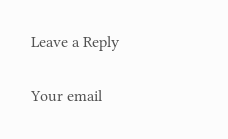Leave a Reply

Your email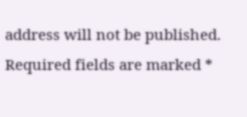address will not be published. Required fields are marked *